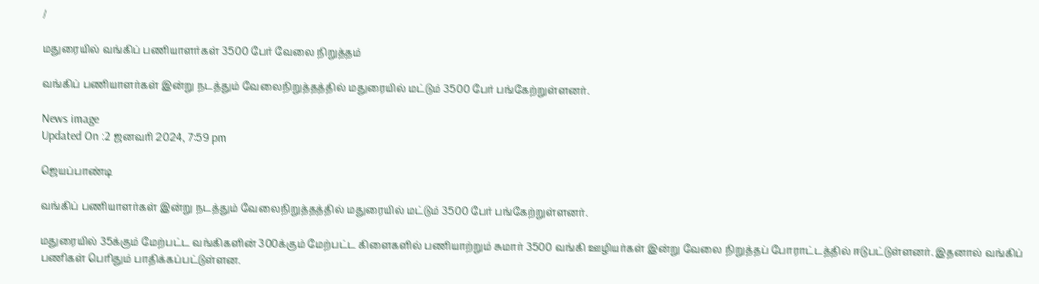/

மதுரையில் வங்கிப் பணியாளர்கள் 3500 பேர் வேலை நிறுத்தம்

வங்கிப் பணியாளர்கள் இன்று நடத்தும் வேலைநிறுத்தத்தில் மதுரையில் மட்டும் 3500 பேர் பங்கேற்றுள்ளனர்.

News image
Updated On :2 ஜனவரி 2024, 7:59 pm

ஜெயப்பாண்டி

வங்கிப் பணியாளர்கள் இன்று நடத்தும் வேலைநிறுத்தத்தில் மதுரையில் மட்டும் 3500 பேர் பங்கேற்றுள்ளனர்.

மதுரையில் 35க்கும் மேற்பட்ட வங்கிகளின் 300க்கும் மேற்பட்ட கிளைகளில் பணியாற்றும் சுமார் 3500 வங்கி ஊழியர்கள் இன்று வேலை நிறுத்தப் போராட்டத்தில் ஈடுபட்டுள்ளனர். இதனால் வங்கிப் பணிகள் பெரிதும் பாதிக்கப்பட்டுள்ளன.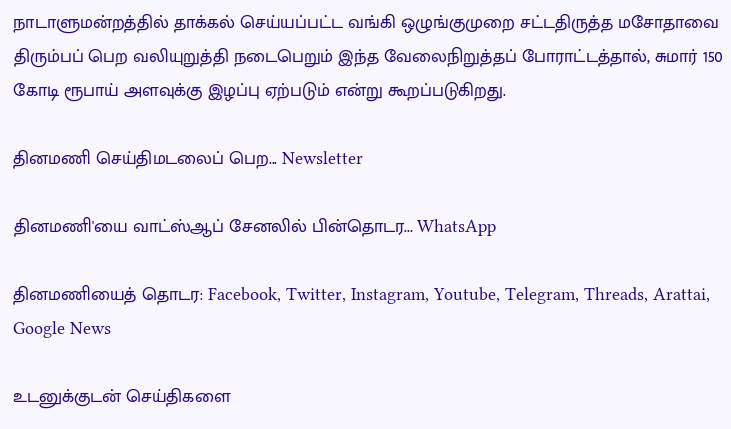நாடாளுமன்றத்தில் தாக்கல் செய்யப்பட்ட வங்கி ஒழுங்குமுறை சட்டதிருத்த மசோதாவை திரும்பப் பெற வலியுறுத்தி நடைபெறும் இந்த வேலைநிறுத்தப் போராட்டத்தால், சுமார் 150 கோடி ரூபாய் அளவுக்கு இழப்பு ஏற்படும் என்று கூறப்படுகிறது.

தினமணி செய்திமடலைப் பெற... Newsletter

தினமணி'யை வாட்ஸ்ஆப் சேனலில் பின்தொடர... WhatsApp

தினமணியைத் தொடர: Facebook, Twitter, Instagram, Youtube, Telegram, Threads, Arattai, Google News

உடனுக்குடன் செய்திகளை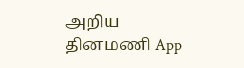அறிய தினமணி App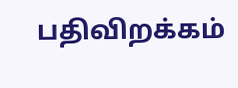பதிவிறக்கம்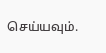செய்யவும்.